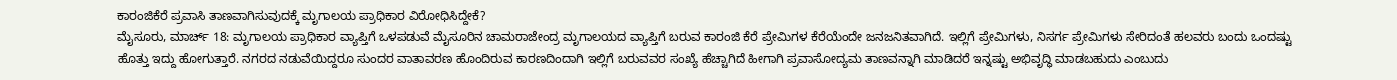ಕಾರಂಜಿಕೆರೆ ಪ್ರವಾಸಿ ತಾಣವಾಗಿಸುವುದಕ್ಕೆ ಮೃಗಾಲಯ ಪ್ರಾಧಿಕಾರ ವಿರೋಧಿಸಿದ್ದೇಕೆ?
ಮೈಸೂರು, ಮಾರ್ಚ್ 18: ಮೃಗಾಲಯ ಪ್ರಾಧಿಕಾರ ವ್ಯಾಪ್ತಿಗೆ ಒಳಪಡುವೆ ಮೈಸೂರಿನ ಚಾಮರಾಜೇಂದ್ರ ಮೃಗಾಲಯದ ವ್ಯಾಪ್ತಿಗೆ ಬರುವ ಕಾರಂಜಿ ಕೆರೆ ಪ್ರೇಮಿಗಳ ಕೆರೆಯೆಂದೇ ಜನಜನಿತವಾಗಿದೆ. ಇಲ್ಲಿಗೆ ಪ್ರೇಮಿಗಳು, ನಿಸರ್ಗ ಪ್ರೇಮಿಗಳು ಸೇರಿದಂತೆ ಹಲವರು ಬಂದು ಒಂದಷ್ಟು ಹೊತ್ತು ಇದ್ದು ಹೋಗುತ್ತಾರೆ. ನಗರದ ನಡುವೆಯಿದ್ದರೂ ಸುಂದರ ವಾತಾವರಣ ಹೊಂದಿರುವ ಕಾರಣದಿಂದಾಗಿ ಇಲ್ಲಿಗೆ ಬರುವವರ ಸಂಖ್ಯೆ ಹೆಚ್ಚಾಗಿದೆ ಹೀಗಾಗಿ ಪ್ರವಾಸೋದ್ಯಮ ತಾಣವನ್ನಾಗಿ ಮಾಡಿದರೆ ಇನ್ನಷ್ಟು ಅಭಿವೃದ್ಧಿ ಮಾಡಬಹುದು ಎಂಬುದು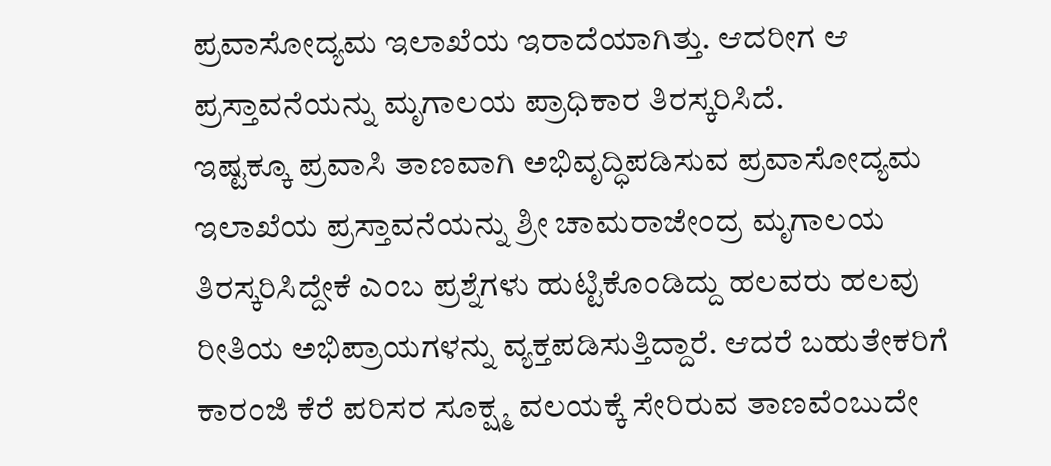ಪ್ರವಾಸೋದ್ಯಮ ಇಲಾಖೆಯ ಇರಾದೆಯಾಗಿತ್ತು. ಆದರೀಗ ಆ ಪ್ರಸ್ತಾವನೆಯನ್ನು ಮೃಗಾಲಯ ಪ್ರಾಧಿಕಾರ ತಿರಸ್ಕರಿಸಿದೆ.
ಇಷ್ಟಕ್ಕೂ ಪ್ರವಾಸಿ ತಾಣವಾಗಿ ಅಭಿವೃದ್ಧಿಪಡಿಸುವ ಪ್ರವಾಸೋದ್ಯಮ ಇಲಾಖೆಯ ಪ್ರಸ್ತಾವನೆಯನ್ನು ಶ್ರೀ ಚಾಮರಾಜೇಂದ್ರ ಮೃಗಾಲಯ ತಿರಸ್ಕರಿಸಿದ್ದೇಕೆ ಎಂಬ ಪ್ರಶ್ನೆಗಳು ಹುಟ್ಟಿಕೊಂಡಿದ್ದು ಹಲವರು ಹಲವು ರೀತಿಯ ಅಭಿಪ್ರಾಯಗಳನ್ನು ವ್ಯಕ್ತಪಡಿಸುತ್ತಿದ್ದಾರೆ. ಆದರೆ ಬಹುತೇಕರಿಗೆ ಕಾರಂಜಿ ಕೆರೆ ಪರಿಸರ ಸೂಕ್ಷ್ಮ ವಲಯಕ್ಕೆ ಸೇರಿರುವ ತಾಣವೆಂಬುದೇ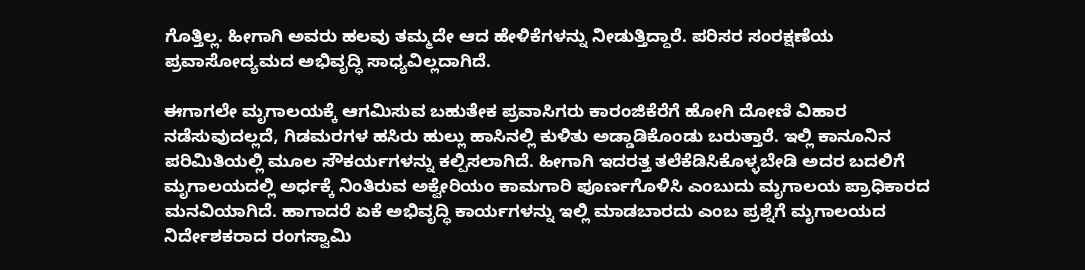ಗೊತ್ತಿಲ್ಲ. ಹೀಗಾಗಿ ಅವರು ಹಲವು ತಮ್ಮದೇ ಆದ ಹೇಳಿಕೆಗಳನ್ನು ನೀಡುತ್ತಿದ್ದಾರೆ. ಪರಿಸರ ಸಂರಕ್ಷಣೆಯ ಪ್ರವಾಸೋದ್ಯಮದ ಅಭಿವೃದ್ಧಿ ಸಾಧ್ಯವಿಲ್ಲದಾಗಿದೆ.

ಈಗಾಗಲೇ ಮೃಗಾಲಯಕ್ಕೆ ಆಗಮಿಸುವ ಬಹುತೇಕ ಪ್ರವಾಸಿಗರು ಕಾರಂಜಿಕೆರೆಗೆ ಹೋಗಿ ದೋಣಿ ವಿಹಾರ ನಡೆಸುವುದಲ್ಲದೆ, ಗಿಡಮರಗಳ ಹಸಿರು ಹುಲ್ಲು ಹಾಸಿನಲ್ಲಿ ಕುಳಿತು ಅಡ್ಡಾಡಿಕೊಂಡು ಬರುತ್ತಾರೆ. ಇಲ್ಲಿ ಕಾನೂನಿನ ಪರಿಮಿತಿಯಲ್ಲಿ ಮೂಲ ಸೌಕರ್ಯಗಳನ್ನು ಕಲ್ಪಿಸಲಾಗಿದೆ. ಹೀಗಾಗಿ ಇದರತ್ತ ತಲೆಕೆಡಿಸಿಕೊಳ್ಳಬೇಡಿ ಅದರ ಬದಲಿಗೆ ಮೃಗಾಲಯದಲ್ಲಿ ಅರ್ಧಕ್ಕೆ ನಿಂತಿರುವ ಅಕ್ವೇರಿಯಂ ಕಾಮಗಾರಿ ಪೂರ್ಣಗೊಳಿಸಿ ಎಂಬುದು ಮೃಗಾಲಯ ಪ್ರಾಧಿಕಾರದ ಮನವಿಯಾಗಿದೆ. ಹಾಗಾದರೆ ಏಕೆ ಅಭಿವೃದ್ಧಿ ಕಾರ್ಯಗಳನ್ನು ಇಲ್ಲಿ ಮಾಡಬಾರದು ಎಂಬ ಪ್ರಶ್ನೆಗೆ ಮೃಗಾಲಯದ ನಿರ್ದೇಶಕರಾದ ರಂಗಸ್ವಾಮಿ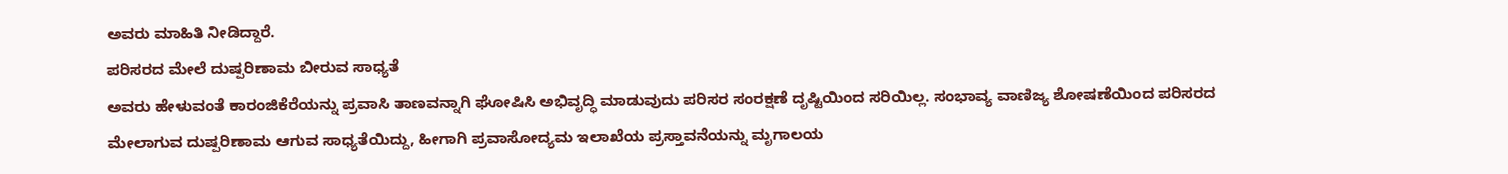ಅವರು ಮಾಹಿತಿ ನೀಡಿದ್ದಾರೆ.
ಪರಿಸರದ ಮೇಲೆ ದುಷ್ಪರಿಣಾಮ ಬೀರುವ ಸಾಧ್ಯತೆ
ಅವರು ಹೇಳುವಂತೆ ಕಾರಂಜಿಕೆರೆಯನ್ನು ಪ್ರವಾಸಿ ತಾಣವನ್ನಾಗಿ ಘೋಷಿಸಿ ಅಭಿವೃದ್ಧಿ ಮಾಡುವುದು ಪರಿಸರ ಸಂರಕ್ಷಣೆ ದೃಷ್ಟಿಯಿಂದ ಸರಿಯಿಲ್ಲ. ಸಂಭಾವ್ಯ ವಾಣಿಜ್ಯ ಶೋಷಣೆಯಿಂದ ಪರಿಸರದ ಮೇಲಾಗುವ ದುಷ್ಪರಿಣಾಮ ಆಗುವ ಸಾಧ್ಯತೆಯಿದ್ದು, ಹೀಗಾಗಿ ಪ್ರವಾಸೋದ್ಯಮ ಇಲಾಖೆಯ ಪ್ರಸ್ತಾವನೆಯನ್ನು ಮೃಗಾಲಯ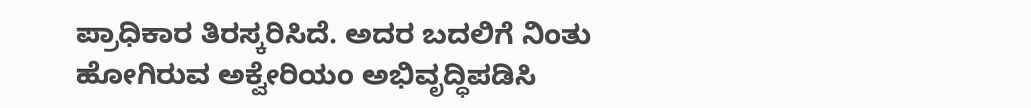ಪ್ರಾಧಿಕಾರ ತಿರಸ್ಕರಿಸಿದೆ. ಅದರ ಬದಲಿಗೆ ನಿಂತು ಹೋಗಿರುವ ಅಕ್ವೇರಿಯಂ ಅಭಿವೃದ್ಧಿಪಡಿಸಿ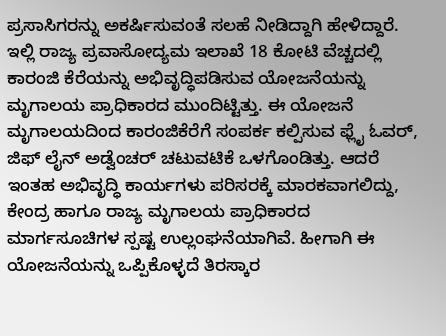ಪ್ರಸಾಸಿಗರನ್ನು ಅಕರ್ಷಿಸುವಂತೆ ಸಲಹೆ ನೀಡಿದ್ದಾಗಿ ಹೇಳಿದ್ದಾರೆ.
ಇಲ್ಲಿ ರಾಜ್ಯ ಪ್ರವಾಸೋದ್ಯಮ ಇಲಾಖೆ 18 ಕೋಟಿ ವೆಚ್ಚದಲ್ಲಿ ಕಾರಂಜಿ ಕೆರೆಯನ್ನು ಅಭಿವೃದ್ಧಿಪಡಿಸುವ ಯೋಜನೆಯನ್ನು ಮೃಗಾಲಯ ಪ್ರಾಧಿಕಾರದ ಮುಂದಿಟ್ಟಿತ್ತು. ಈ ಯೋಜನೆ ಮೃಗಾಲಯದಿಂದ ಕಾರಂಜಿಕೆರೆಗೆ ಸಂಪರ್ಕ ಕಲ್ಪಿಸುವ ಫ್ಲೈ ಓವರ್, ಜಿಫ್ ಲೈನ್ ಅಡ್ವೆಂಚರ್ ಚಟುವಟಿಕೆ ಒಳಗೊಂಡಿತ್ತು. ಆದರೆ ಇಂತಹ ಅಭಿವೃದ್ಧಿ ಕಾರ್ಯಗಳು ಪರಿಸರಕ್ಕೆ ಮಾರಕವಾಗಲಿದ್ದು, ಕೇಂದ್ರ ಹಾಗೂ ರಾಜ್ಯ ಮೃಗಾಲಯ ಪ್ರಾಧಿಕಾರದ ಮಾರ್ಗಸೂಚಿಗಳ ಸ್ಪಷ್ಟ ಉಲ್ಲಂಘನೆಯಾಗಿವೆ. ಹೀಗಾಗಿ ಈ ಯೋಜನೆಯನ್ನು ಒಪ್ಪಿಕೊಳ್ಳದೆ ತಿರಸ್ಕಾರ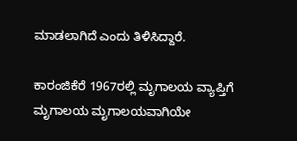ಮಾಡಲಾಗಿದೆ ಎಂದು ತಿಳಿಸಿದ್ದಾರೆ.

ಕಾರಂಜಿಕೆರೆ 1967ರಲ್ಲಿ ಮೃಗಾಲಯ ವ್ಯಾಪ್ತಿಗೆ
ಮೃಗಾಲಯ ಮೃಗಾಲಯವಾಗಿಯೇ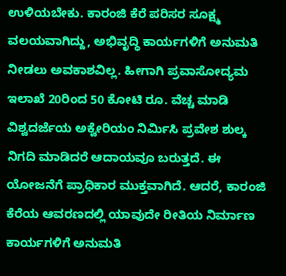ಉಳಿಯಬೇಕು. ಕಾರಂಜಿ ಕೆರೆ ಪರಿಸರ ಸೂಕ್ಷ್ಮ ವಲಯವಾಗಿದ್ದು, ಅಭಿವೃದ್ಧಿ ಕಾರ್ಯಗಳಿಗೆ ಅನುಮತಿ ನೀಡಲು ಅವಕಾಶವಿಲ್ಲ. ಹೀಗಾಗಿ ಪ್ರವಾಸೋದ್ಯಮ ಇಲಾಖೆ 20ರಿಂದ 50 ಕೋಟಿ ರೂ. ವೆಚ್ಚ ಮಾಡಿ ವಿಶ್ವದರ್ಜೆಯ ಅಕ್ವೇರಿಯಂ ನಿರ್ಮಿಸಿ ಪ್ರವೇಶ ಶುಲ್ಕ ನಿಗದಿ ಮಾಡಿದರೆ ಆದಾಯವೂ ಬರುತ್ತದೆ. ಈ ಯೋಜನೆಗೆ ಪ್ರಾಧಿಕಾರ ಮುಕ್ತವಾಗಿದೆ. ಆದರೆ, ಕಾರಂಜಿ ಕೆರೆಯ ಆವರಣದಲ್ಲಿ ಯಾವುದೇ ರೀತಿಯ ನಿರ್ಮಾಣ ಕಾರ್ಯಗಳಿಗೆ ಅನುಮತಿ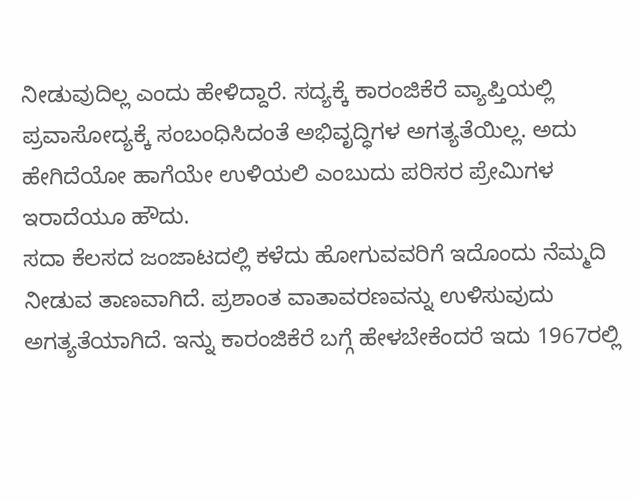ನೀಡುವುದಿಲ್ಲ ಎಂದು ಹೇಳಿದ್ದಾರೆ. ಸದ್ಯಕ್ಕೆ ಕಾರಂಜಿಕೆರೆ ವ್ಯಾಪ್ತಿಯಲ್ಲಿ ಪ್ರವಾಸೋದ್ಯಕ್ಕೆ ಸಂಬಂಧಿಸಿದಂತೆ ಅಭಿವೃದ್ಧಿಗಳ ಅಗತ್ಯತೆಯಿಲ್ಲ. ಅದು ಹೇಗಿದೆಯೋ ಹಾಗೆಯೇ ಉಳಿಯಲಿ ಎಂಬುದು ಪರಿಸರ ಪ್ರೇಮಿಗಳ ಇರಾದೆಯೂ ಹೌದು.
ಸದಾ ಕೆಲಸದ ಜಂಜಾಟದಲ್ಲಿ ಕಳೆದು ಹೋಗುವವರಿಗೆ ಇದೊಂದು ನೆಮ್ಮದಿ ನೀಡುವ ತಾಣವಾಗಿದೆ. ಪ್ರಶಾಂತ ವಾತಾವರಣವನ್ನು ಉಳಿಸುವುದು ಅಗತ್ಯತೆಯಾಗಿದೆ. ಇನ್ನು ಕಾರಂಜಿಕೆರೆ ಬಗ್ಗೆ ಹೇಳಬೇಕೆಂದರೆ ಇದು 1967ರಲ್ಲಿ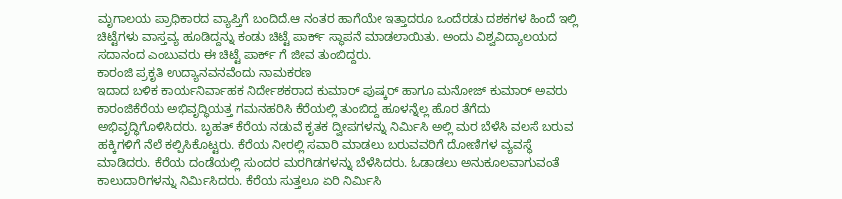ಮೃಗಾಲಯ ಪ್ರಾಧಿಕಾರದ ವ್ಯಾಪ್ತಿಗೆ ಬಂದಿದೆ.ಆ ನಂತರ ಹಾಗೆಯೇ ಇತ್ತಾದರೂ ಒಂದೆರಡು ದಶಕಗಳ ಹಿಂದೆ ಇಲ್ಲಿ ಚಿಟ್ಟೆಗಳು ವಾಸ್ತವ್ಯ ಹೂಡಿದ್ದನ್ನು ಕಂಡು ಚಿಟ್ಟೆ ಪಾರ್ಕ್ ಸ್ಥಾಪನೆ ಮಾಡಲಾಯಿತು. ಅಂದು ವಿಶ್ವವಿದ್ಯಾಲಯದ ಸದಾನಂದ ಎಂಬುವರು ಈ ಚಿಟ್ಟೆ ಪಾರ್ಕ್ ಗೆ ಜೀವ ತುಂಬಿದ್ದರು.
ಕಾರಂಜಿ ಪ್ರಕೃತಿ ಉದ್ಯಾನವನವೆಂದು ನಾಮಕರಣ
ಇದಾದ ಬಳಿಕ ಕಾರ್ಯನಿರ್ವಾಹಕ ನಿರ್ದೇಶಕರಾದ ಕುಮಾರ್ ಪುಷ್ಕರ್ ಹಾಗೂ ಮನೋಜ್ ಕುಮಾರ್ ಅವರು ಕಾರಂಜಿಕೆರೆಯ ಅಭಿವೃದ್ಧಿಯತ್ತ ಗಮನಹರಿಸಿ ಕೆರೆಯಲ್ಲಿ ತುಂಬಿದ್ದ ಹೂಳನ್ನೆಲ್ಲ ಹೊರ ತೆಗೆದು ಅಭಿವೃದ್ಧಿಗೊಳಿಸಿದರು. ಬೃಹತ್ ಕೆರೆಯ ನಡುವೆ ಕೃತಕ ದ್ವೀಪಗಳನ್ನು ನಿರ್ಮಿಸಿ ಅಲ್ಲಿ ಮರ ಬೆಳೆಸಿ ವಲಸೆ ಬರುವ ಹಕ್ಕಿಗಳಿಗೆ ನೆಲೆ ಕಲ್ಪಿಸಿಕೊಟ್ಟರು. ಕೆರೆಯ ನೀರಲ್ಲಿ ಸವಾರಿ ಮಾಡಲು ಬರುವವರಿಗೆ ದೋಣಿಗಳ ವ್ಯವಸ್ಥೆ ಮಾಡಿದರು. ಕೆರೆಯ ದಂಡೆಯಲ್ಲಿ ಸುಂದರ ಮರಗಿಡಗಳನ್ನು ಬೆಳೆಸಿದರು. ಓಡಾಡಲು ಅನುಕೂಲವಾಗುವಂತೆ ಕಾಲುದಾರಿಗಳನ್ನು ನಿರ್ಮಿಸಿದರು. ಕೆರೆಯ ಸುತ್ತಲೂ ಏರಿ ನಿರ್ಮಿಸಿ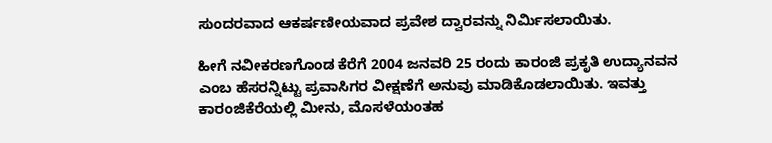ಸುಂದರವಾದ ಆಕರ್ಷಣೀಯವಾದ ಪ್ರವೇಶ ದ್ವಾರವನ್ನು ನಿರ್ಮಿಸಲಾಯಿತು.

ಹೀಗೆ ನವೀಕರಣಗೊಂಡ ಕೆರೆಗೆ 2004 ಜನವರಿ 25 ರಂದು ಕಾರಂಜಿ ಪ್ರಕೃತಿ ಉದ್ಯಾನವನ ಎಂಬ ಹೆಸರನ್ನಿಟ್ಟು ಪ್ರವಾಸಿಗರ ವೀಕ್ಷಣೆಗೆ ಅನುವು ಮಾಡಿಕೊಡಲಾಯಿತು. ಇವತ್ತು ಕಾರಂಜಿಕೆರೆಯಲ್ಲಿ ಮೀನು, ಮೊಸಳೆಯಂತಹ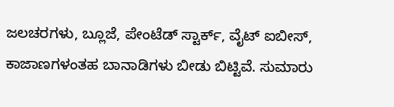ಜಲಚರಗಳು, ಬ್ಲೂಜೆ, ಪೇಂಟೆಡ್ ಸ್ಟಾರ್ಕ್, ವೈಟ್ ಐಬೀಸ್, ಕಾಜಾಣಗಳಂತಹ ಬಾನಾಡಿಗಳು ಬೀಡು ಬಿಟ್ಟಿವೆ. ಸುಮಾರು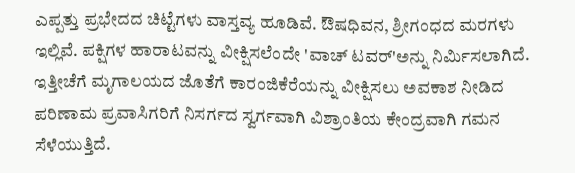ಎಪ್ಪತ್ತು ಪ್ರಭೇದದ ಚಿಟ್ಟೆಗಳು ವಾಸ್ತವ್ಯ ಹೂಡಿವೆ. ಔಷಧಿವನ, ಶ್ರೀಗಂಧದ ಮರಗಳು ಇಲ್ಲಿವೆ. ಪಕ್ಷಿಗಳ ಹಾರಾಟವನ್ನು ವೀಕ್ಷಿಸಲೆಂದೇ 'ವಾಚ್ ಟವರ್'ಅನ್ನು ನಿರ್ಮಿಸಲಾಗಿದೆ. ಇತ್ತೀಚೆಗೆ ಮೃಗಾಲಯದ ಜೊತೆಗೆ ಕಾರಂಜಿಕೆರೆಯನ್ನು ವೀಕ್ಷಿಸಲು ಅವಕಾಶ ನೀಡಿದ ಪರಿಣಾಮ ಪ್ರವಾಸಿಗರಿಗೆ ನಿಸರ್ಗದ ಸ್ವರ್ಗವಾಗಿ ವಿಶ್ರಾಂತಿಯ ಕೇಂದ್ರವಾಗಿ ಗಮನ ಸೆಳೆಯುತ್ತಿದೆ.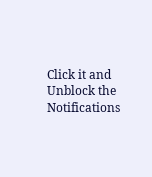Click it and Unblock the Notifications